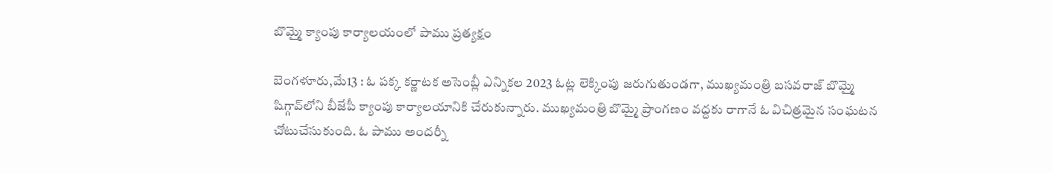బొమ్మై క్యాంపు కార్యాలయంలో పాము ప్రత్యక్షం

బెంగళూరు,మే13 : ఓ పక్క కర్ణాటక అసెంబ్లీ ఎన్నికల 2023 ఓట్ల లెక్కింపు జరుగుతుండగా, ముఖ్యమంత్రి బసవరాజ్‌ ‌బొమ్మై షిగ్గావ్‌లోని బీజేపీ క్యాంపు కార్యాలయానికి చేరుకున్నారు. ముఖ్యమంత్రి బొమ్మై ప్రాంగణం వద్దకు రాగానే ఓ విచిత్రమైన సంఘటన చోటుచేసుకుంది. ఓ పాము అందర్నీ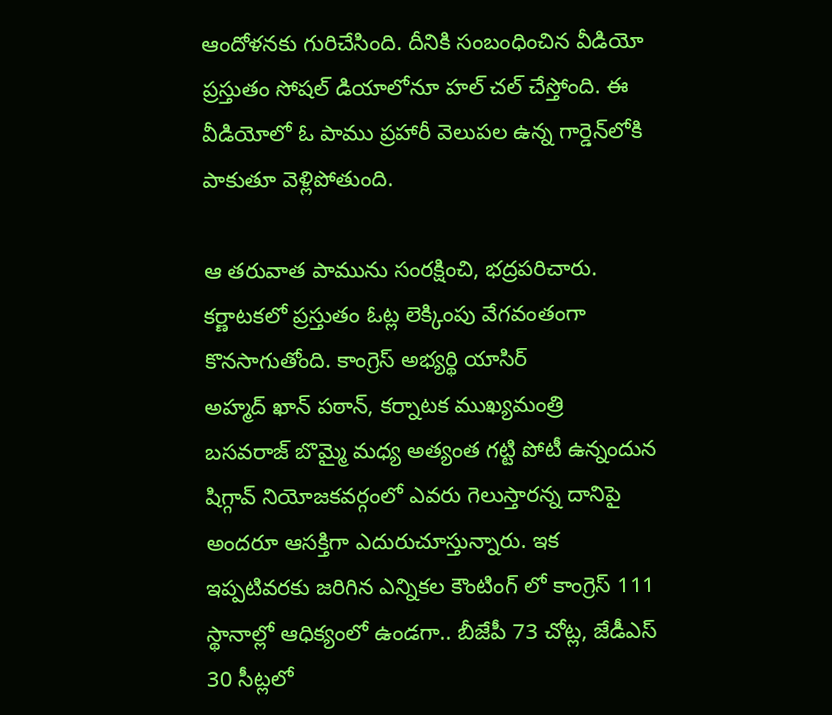ఆందోళనకు గురిచేసింది. దీనికి సంబంధించిన వీడియో ప్రస్తుతం సోషల్‌ ‌డియాలోనూ హల్‌ ‌చల్‌ ‌చేస్తోంది. ఈ వీడియోలో ఓ పాము ప్రహారీ వెలుపల ఉన్న గార్డెన్‌లోకి పాకుతూ వెళ్లిపోతుంది.

ఆ తరువాత పామును సంరక్షించి, భద్రపరిచారు. కర్ణాటకలో ప్రస్తుతం ఓట్ల లెక్కింపు వేగవంతంగా కొనసాగుతోంది. కాంగ్రెస్‌ అభ్యర్థి యాసిర్‌ అహ్మద్‌ ‌ఖాన్‌ ‌పఠాన్‌, కర్నాటక ముఖ్యమంత్రి బసవరాజ్‌ ‌బొమ్మై మధ్య అత్యంత గట్టి పోటీ ఉన్నందున షిగ్గావ్‌ ‌నియోజకవర్గంలో ఎవరు గెలుస్తారన్న దానిపై అందరూ ఆసక్తిగా ఎదురుచూస్తున్నారు. ఇక ఇప్పటివరకు జరిగిన ఎన్నికల కౌంటింగ్‌ ‌లో కాంగ్రెస్‌ 111 స్థానాల్లో ఆధిక్యంలో ఉండగా.. బీజేపీ 73 చోట్ల, జేడీఎస్‌ 30 సీట్లలో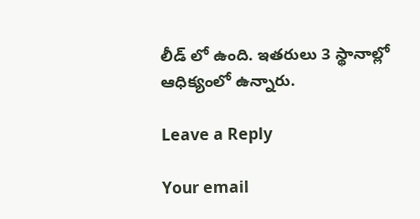లీడ్‌ ‌లో ఉంది. ఇతరులు 3 స్థానాల్లో ఆధిక్యంలో ఉన్నారు.

Leave a Reply

Your email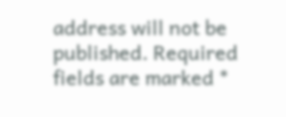address will not be published. Required fields are marked *